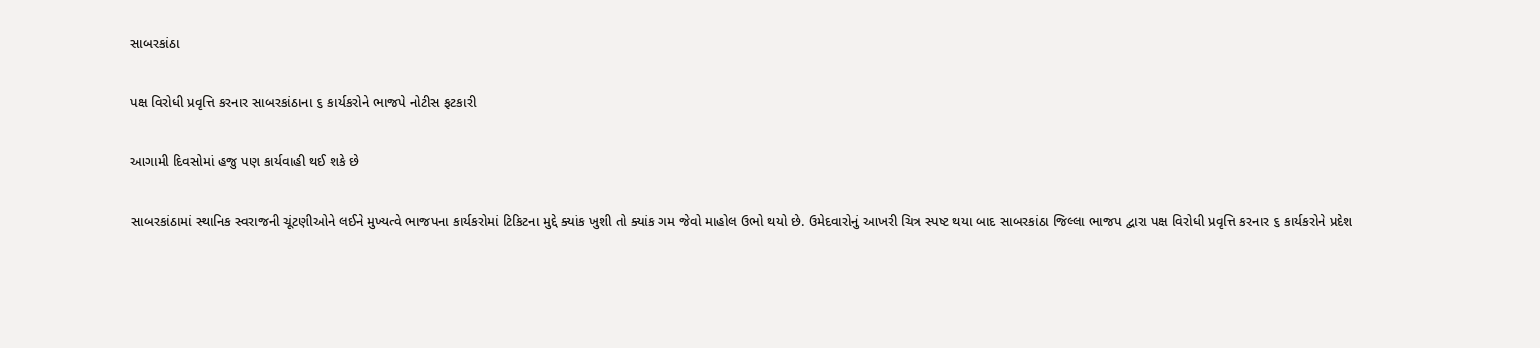સાબરકાંઠા

પક્ષ વિરોધી પ્રવૃત્તિ કરનાર સાબરકાંઠાના ૬ કાર્યકરોને ભાજપે નોટીસ ફટકારી

આગામી દિવસોમાં હજુ પણ કાર્યવાહી થઈ શકે છે

સાબરકાંઠામાં સ્થાનિક સ્વરાજની ચૂંટણીઓને લઈને મુખ્યત્વે ભાજપના કાર્યકરોમાં ટિકિટના મુદ્દે ક્યાંક ખુશી તો ક્યાંક ગમ જેવો માહોલ ઉભો થયો છે. ઉમેદવારોનું આખરી ચિત્ર સ્પષ્ટ થયા બાદ સાબરકાંઠા જિલ્લા ભાજપ દ્વારા પક્ષ વિરોધી પ્રવૃત્તિ કરનાર ૬ કાર્યકરોને પ્રદેશ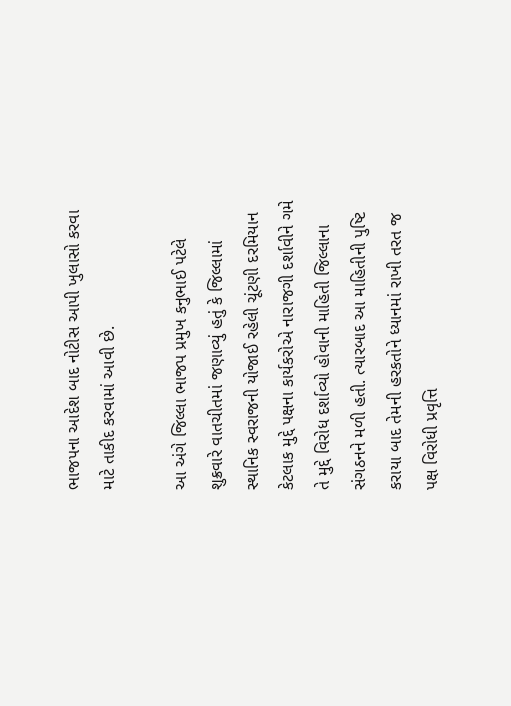ભાજપના આદેશ બાદ નોટીસ આપી ખુલાસો કરવા માટે તાકીદ કરવામાં આવી છે.

આ અંગે જિલ્લા ભાજપ પ્રમુખ કનુભાઈ પટેલે શુક્રવારે વાતચીતમાં જણાવ્યું હતું કે જિલ્લામાં સ્થાનિક સ્વરાજની યોજાઈ રહેલી ચૂંટણી દરમિયાન કેટલાક મુદ્દે પક્ષના કાર્યકરોએ નારાજગી દર્શાવીને ગમે તે મુદ્દે વિરોધ દર્શાવ્યો હોવાની માહિતી જિલ્લાના સંગઠનને મળી હતી. ત્યારબાદ આ માહિતીની પુષ્ટિ કરાયા બાદ તેમની હરકતોને ધ્યાનમાં રાખી તરત જ પક્ષ વિરોધી પ્રવૃત્તિ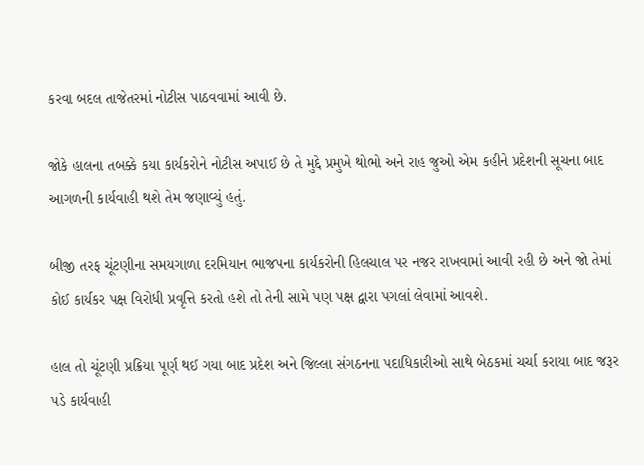કરવા બદલ તાજેતરમાં નોટીસ પાઠવવામાં આવી છે.

જોકે હાલના તબક્કે કયા કાર્યકરોને નોટીસ અપાઈ છે તે મુદ્દે પ્રમુખે થોભો અને રાહ જુઓ એમ કહીને પ્રદેશની સૂચના બાદ આગળની કાર્યવાહી થશે તેમ જણાવ્યું હતું.

બીજી તરફ ચૂંટણીના સમયગાળા દરમિયાન ભાજપના કાર્યકરોની હિલચાલ પર નજર રાખવામાં આવી રહી છે અને જો તેમાં કોઈ કાર્યકર પક્ષ વિરોધી પ્રવૃત્તિ કરતો હશે તો તેની સામે પણ પક્ષ દ્વારા પગલાં લેવામાં આવશે.

હાલ તો ચૂંટણી પ્રક્રિયા પૂર્ણ થઈ ગયા બાદ પ્રદેશ અને જિલ્લા સંગઠનના પદાધિકારીઓ સાથે બેઠકમાં ચર્ચા કરાયા બાદ જરૂર પડે કાર્યવાહી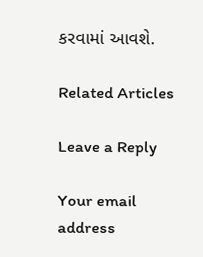કરવામાં આવશે.

Related Articles

Leave a Reply

Your email address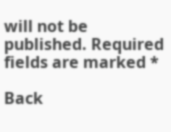will not be published. Required fields are marked *

Back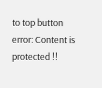to top button
error: Content is protected !!